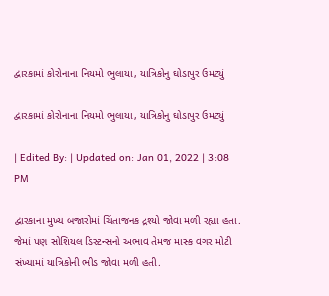દ્વારકામાં કોરોનાના નિયમો ભુલાયા, યાત્રિકોનુ ઘોડાપુર ઉમટ્યું

દ્વારકામાં કોરોનાના નિયમો ભુલાયા, યાત્રિકોનુ ઘોડાપુર ઉમટ્યું

| Edited By: | Updated on: Jan 01, 2022 | 3:08 PM

દ્વારકાના મુખ્ય બજારોમાં ચિંતાજનક દ્રશ્યો જોવા મળી રહ્યા હતા. જેમાં પણ સોશિયલ ડિસ્ટન્સનો અભાવ તેમજ માસ્ક વગર મોટી સંખ્યામાં યાત્રિકોની ભીડ જોવા મળી હતી.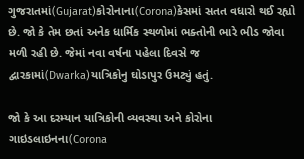ગુજરાતમાં(Gujarat)કોરોનાના(Corona)કેસમાં સતત વધારો થઈ રહ્યો છે. જો કે તેમ છતાં અનેક ધાર્મિક સ્થળોમાં ભક્તોની ભારે ભીડ જોવા મળી રહી છે. જેમાં નવા વર્ષના પહેલા દિવસે જ દ્વારકામાં(Dwarka)યાત્રિકોનુ ઘોડાપુર ઉમટ્યું હતું.

જો કે આ દરમ્યાન યાત્રિકોની વ્યવસ્થા અને કોરોના ગાઇડલાઇનના(Corona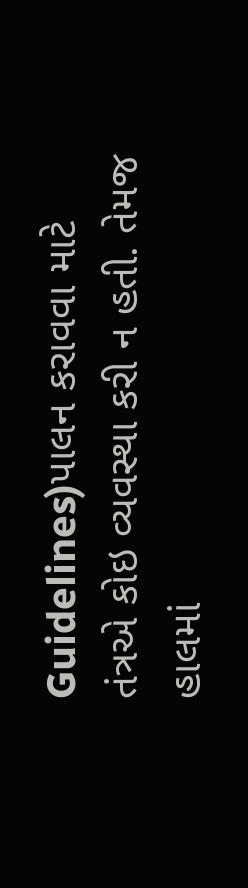Guidelines)પાલન કરાવવા માટે તંત્રએ કોઇ વ્યવસ્થા કરી ન હતી. તેમજ હાલમાં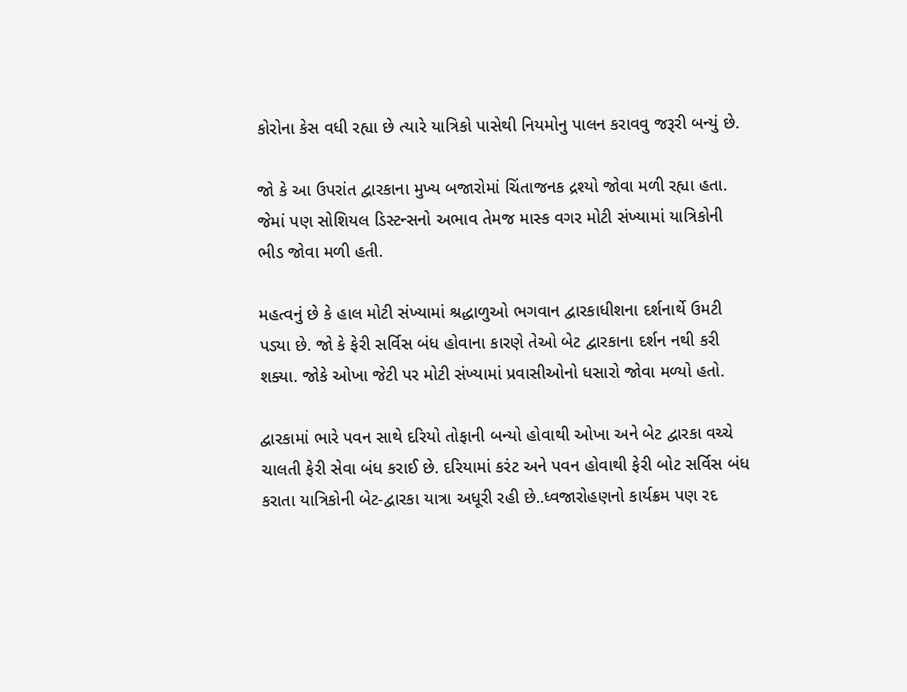કોરોના કેસ વધી રહ્યા છે ત્યારે યાત્રિકો પાસેથી નિયમોનુ પાલન કરાવવુ જરૂરી બન્યું છે.

જો કે આ ઉપરાંત દ્વારકાના મુખ્ય બજારોમાં ચિંતાજનક દ્રશ્યો જોવા મળી રહ્યા હતા. જેમાં પણ સોશિયલ ડિસ્ટન્સનો અભાવ તેમજ માસ્ક વગર મોટી સંખ્યામાં યાત્રિકોની ભીડ જોવા મળી હતી.

મહત્વનું છે કે હાલ મોટી સંખ્યામાં શ્રદ્ધાળુઓ ભગવાન દ્વારકાધીશના દર્શનાર્થે ઉમટી પડ્યા છે. જો કે ફેરી સર્વિસ બંધ હોવાના કારણે તેઓ બેટ દ્વારકાના દર્શન નથી કરી શક્યા. જોકે ઓખા જેટી પર મોટી સંખ્યામાં પ્રવાસીઓનો ધસારો જોવા મળ્યો હતો.

દ્વારકામાં ભારે પવન સાથે દરિયો તોફાની બન્યો હોવાથી ઓખા અને બેટ દ્વારકા વચ્ચે ચાલતી ફેરી સેવા બંધ કરાઈ છે. દરિયામાં કરંટ અને પવન હોવાથી ફેરી બોટ સર્વિસ બંધ કરાતા યાત્રિકોની બેટ-દ્વારકા યાત્રા અધૂરી રહી છે..ધ્વજારોહણનો કાર્યક્રમ પણ રદ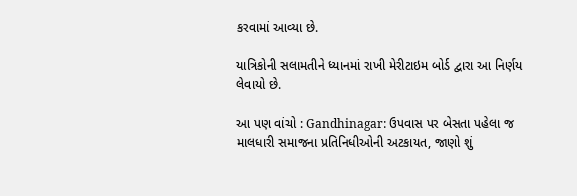કરવામાં આવ્યા છે.

યાત્રિકોની સલામતીને ધ્યાનમાં રાખી મેરીટાઇમ બોર્ડ દ્વારા આ નિર્ણય લેવાયો છે.

આ પણ વાંચો : Gandhinagar: ઉપવાસ પર બેસતા પહેલા જ માલધારી સમાજના પ્રતિનિધીઓની અટકાયત, જાણો શું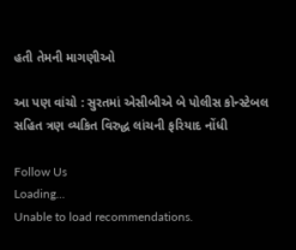હતી તેમની માગણીઓ

આ પણ વાંચો : સુરતમાં એસીબીએ બે પોલીસ કોન્સ્ટેબલ સહિત ત્રણ વ્યકિત વિરુદ્ધ લાંચની ફરિયાદ નોંધી

Follow Us
Loading...
Unable to load recommendations.